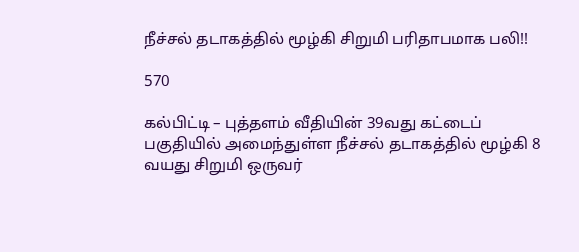நீச்சல் தடாகத்தில் மூழ்கி சிறுமி பரிதாபமாக பலி!!

570

கல்பிட்டி – புத்தளம் வீதியின் 39வது கட்டைப் பகுதியில் அமைந்துள்ள நீச்சல் தடாகத்தில் மூழ்கி 8 வயது சிறுமி ஒருவர்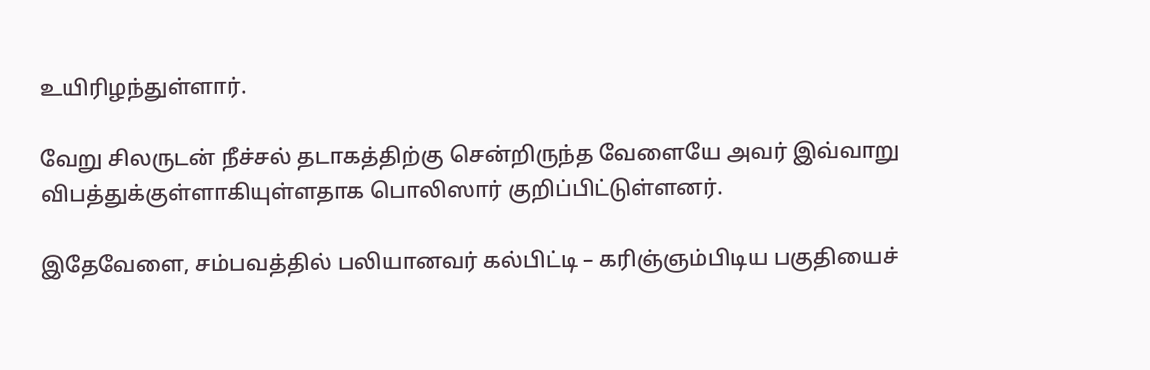உயிரிழந்துள்ளார்.

வேறு சிலருடன் நீச்சல் தடாகத்திற்கு சென்றிருந்த வேளையே அவர் இவ்வாறு விபத்துக்குள்ளாகியுள்ளதாக பொலிஸார் குறிப்பிட்டுள்ளனர்.

இதேவேளை, சம்பவத்தில் பலியானவர் கல்பிட்டி – கரிஞ்ஞம்பிடிய பகுதியைச்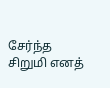சேர்ந்த சிறுமி எனத்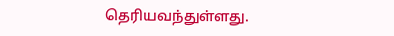தெரியவந்துள்ளது.